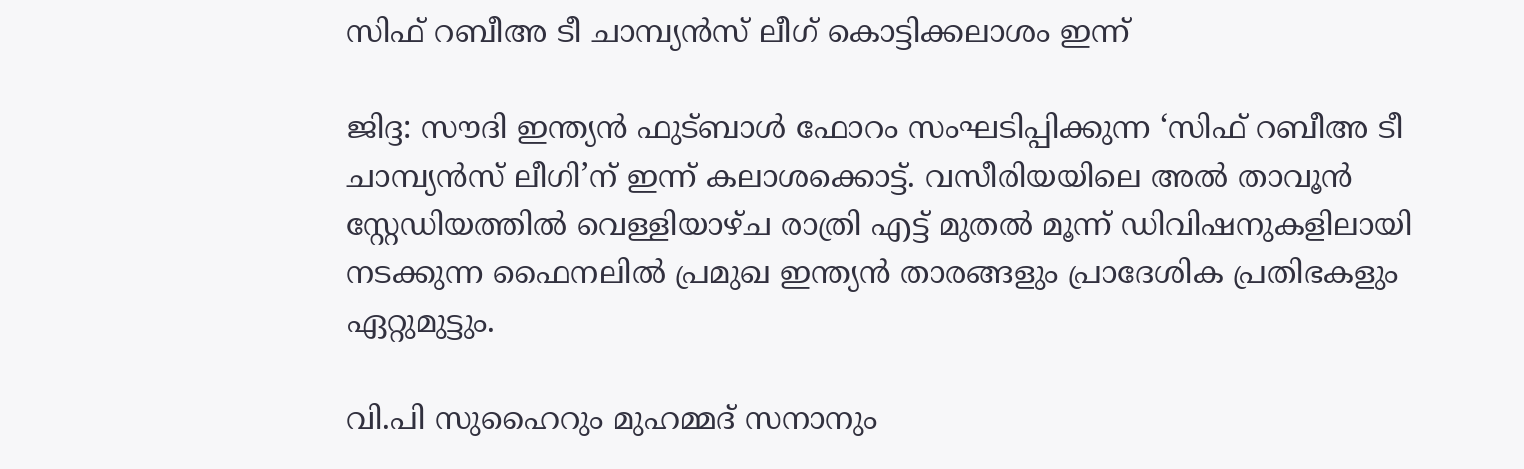സിഫ് റബീഅ ടീ ചാമ്പ്യൻസ് ലീഗ് കൊട്ടിക്കലാശം ഇന്ന്

ജിദ്ദ: സൗദി ഇന്ത്യൻ ഫുട്ബാൾ ഫോറം സംഘടിപ്പിക്കുന്ന ‘സിഫ് റബീഅ ടീ ചാമ്പ്യൻസ് ലീഗി’ന് ഇന്ന് കലാശക്കൊട്ട്. വസീരിയയിലെ അൽ താവൂൻ സ്റ്റേഡിയത്തിൽ വെള്ളിയാഴ്ച രാത്രി എട്ട് മുതൽ മൂന്ന് ഡിവിഷനുകളിലായി നടക്കുന്ന ഫൈനലിൽ പ്രമുഖ ഇന്ത്യൻ താരങ്ങളും പ്രാദേശിക പ്രതിഭകളും ഏറ്റുമുട്ടും.

വി.പി സുഹൈറും മുഹമ്മദ് സനാനും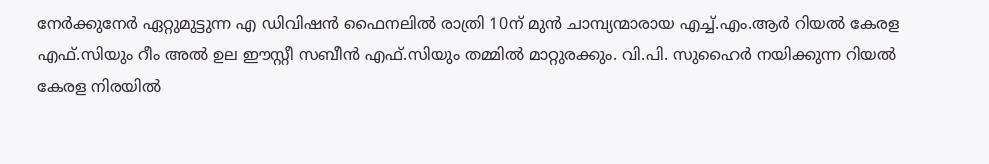നേർക്കുനേർ ഏറ്റുമുട്ടുന്ന എ ഡിവിഷൻ ഫൈനലിൽ രാത്രി 10ന് മുൻ ചാമ്പ്യന്മാരായ എച്ച്.എം.ആർ റിയൽ കേരള എഫ്.സിയും റീം അൽ ഉല ഈസ്റ്റീ സബീൻ എഫ്.സിയും തമ്മിൽ മാറ്റുരക്കും. വി.പി. സുഹൈർ നയിക്കുന്ന റിയൽ കേരള നിരയിൽ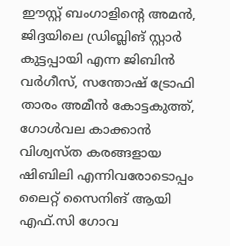ഈസ്റ്റ് ബംഗാളിന്റെ അമൻ, ജിദ്ദയിലെ ഡ്രിബ്ലിങ് സ്റ്റാർ കുട്ടപ്പായി എന്ന ജിബിൻ വർഗീസ്, സന്തോഷ് ട്രോഫി താരം അമീൻ കോട്ടകുത്ത്, ഗോൾവല കാക്കാൻ വിശ്വസ്‌ത കരങ്ങളായ ഷിബിലി എന്നിവരോടൊപ്പം ലൈറ്റ് സൈനിങ്‌ ആയി എഫ്.സി ഗോവ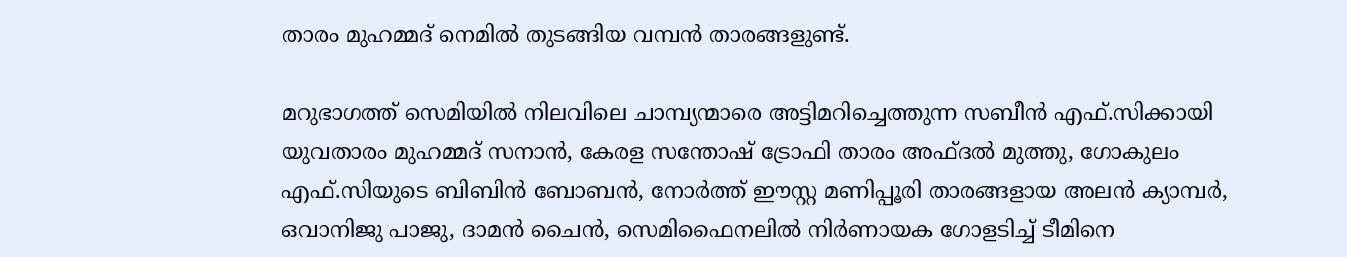താരം മുഹമ്മദ് നെമിൽ തുടങ്ങിയ വമ്പൻ താരങ്ങളുണ്ട്.

മറുഭാഗത്ത് സെമിയിൽ നിലവിലെ ചാമ്പ്യന്മാരെ അട്ടിമറിച്ചെത്തുന്ന സബീൻ എഫ്.സിക്കായി യുവതാരം മുഹമ്മദ് സനാൻ, കേരള സന്തോഷ് ട്രോഫി താരം അഫ്ദൽ മുത്തു, ഗോകുലം എഫ്.സിയുടെ ബിബിൻ ബോബൻ, നോർത്ത് ഈസ്റ്റ മണിപ്പൂരി താരങ്ങളായ അലൻ ക്യാമ്പർ, ഒവാനിജു പാജു, ദാമൻ ചൈൻ, സെമിഫൈനലിൽ നിർണായക ഗോളടിച്ച് ടീമിനെ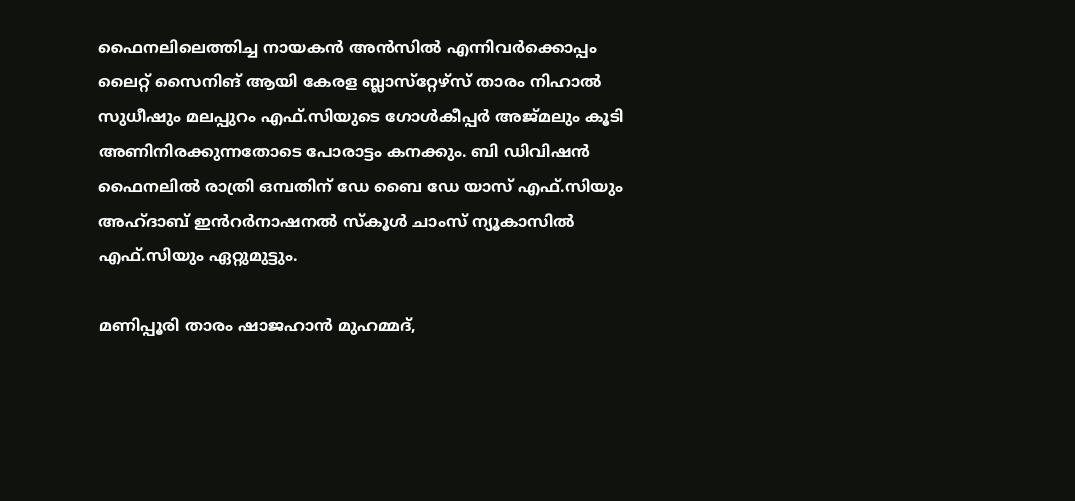ഫൈനലിലെത്തിച്ച നായകൻ അൻസിൽ എന്നിവർക്കൊപ്പം ലൈറ്റ് സൈനിങ്‌ ആയി കേരള ബ്ലാസ്‌റ്റേഴ്‌സ് താരം നിഹാൽ സുധീഷും മലപ്പുറം എഫ്.സിയുടെ ഗോൾകീപ്പർ അജ്‌മലും കൂടി അണിനിരക്കുന്നതോടെ പോരാട്ടം കനക്കും. ബി ഡിവിഷൻ ഫൈനലിൽ രാത്രി ഒമ്പതിന് ഡേ ബൈ ഡേ യാസ് എഫ്.സിയും അഹ്ദാബ് ഇൻറർനാഷനൽ സ്‌കൂൾ ചാംസ് ന്യൂകാസിൽ എഫ്.സിയും ഏറ്റുമുട്ടും.

മണിപ്പൂരി താരം ഷാജഹാൻ മുഹമ്മദ്,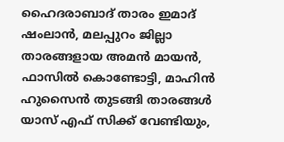ഹൈദരാബാദ് താരം ഇമാദ് ഷംലാൻ, മലപ്പുറം ജില്ലാ താരങ്ങളായ അമൻ മായൻ, ഫാസിൽ കൊണ്ടോട്ടി, മാഹിൻ ഹുസൈൻ തുടങ്ങി താരങ്ങൾ യാസ് എഫ് സിക്ക് വേണ്ടിയും,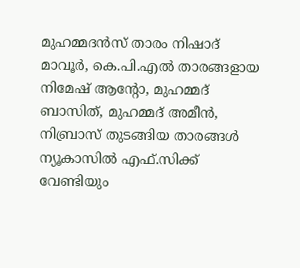മുഹമ്മദൻസ് താരം നിഷാദ് മാവൂർ, കെ.പി.എൽ താരങ്ങളായ നിമേഷ് ആന്റോ, മുഹമ്മദ് ബാസിത്, മുഹമ്മദ് അമീൻ, നിബ്രാസ് തുടങ്ങിയ താരങ്ങൾ ന്യൂകാസിൽ എഫ്‌.സിക്ക് വേണ്ടിയും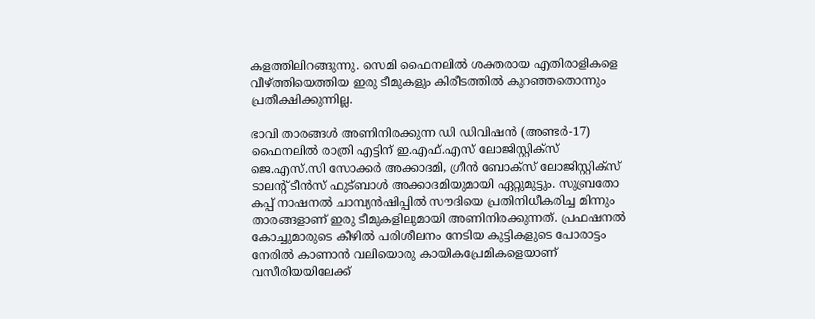കളത്തിലിറങ്ങുന്നു. സെമി ഫൈനലിൽ ശക്തരായ എതിരാളികളെ വീഴ്ത്തിയെത്തിയ ഇരു ടീമുകളും കിരീടത്തിൽ കുറഞ്ഞതൊന്നും പ്രതീക്ഷിക്കുന്നില്ല.

ഭാവി താരങ്ങൾ അണിനിരക്കുന്ന ഡി ഡിവിഷൻ (അണ്ടർ-17) ഫൈനലിൽ രാത്രി എട്ടിന് ഇ.എഫ്.എസ് ലോജിസ്റ്റിക്‌സ് ജെ.എസ്.സി സോക്കർ അക്കാദമി, ഗ്രീൻ ബോക്സ് ലോജിസ്റ്റിക്‌സ് ടാലന്റ് ടീൻസ് ഫുട്ബാൾ അക്കാദമിയുമായി ഏറ്റുമുട്ടും. സുബ്രതോ കപ്പ് നാഷനൽ ചാമ്പ്യൻഷിപ്പിൽ സൗദിയെ പ്രതിനിധീകരിച്ച മിന്നും താരങ്ങളാണ് ഇരു ടീമുകളിലുമായി അണിനിരക്കുന്നത്. പ്രഫഷനൽ കോച്ചുമാരുടെ കീഴിൽ പരിശീലനം നേടിയ കുട്ടികളുടെ പോരാട്ടം നേരിൽ കാണാൻ വലിയൊരു കായികപ്രേമികളെയാണ് വസീരിയയിലേക്ക്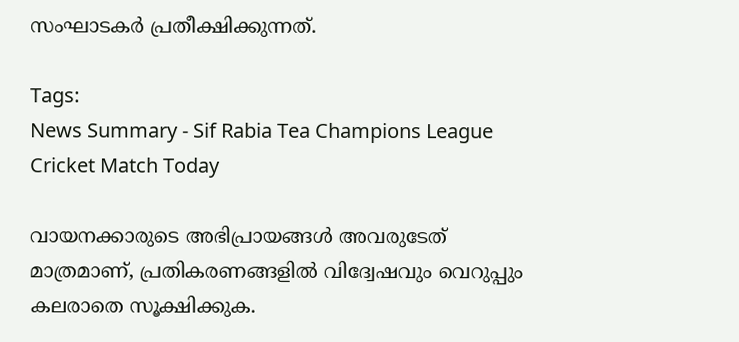സംഘാടകർ പ്രതീക്ഷിക്കുന്നത്.

Tags:
News Summary - Sif Rabia Tea Champions League Cricket Match Today

വായനക്കാരുടെ അഭിപ്രായങ്ങള്‍ അവരുടേത് മാത്രമാണ്, പ്രതികരണങ്ങളിൽ വിദ്വേഷവും വെറുപ്പും കലരാതെ സൂക്ഷിക്കുക.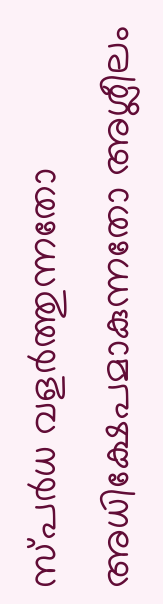സ്പർധ വളർത്തുന്നതോ അധിക്ഷേപമാകുന്നതോ അശ്ലീലം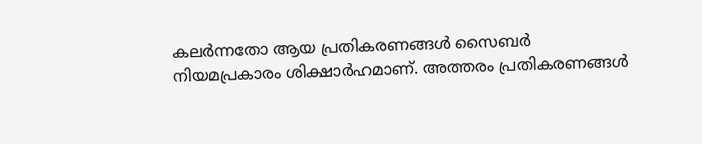കലർന്നതോ ആയ പ്രതികരണങ്ങൾ സൈബർ നിയമപ്രകാരം ശിക്ഷാർഹമാണ്. അത്തരം പ്രതികരണങ്ങൾ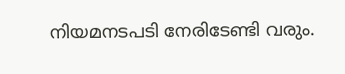നിയമനടപടി നേരിടേണ്ടി വരും.